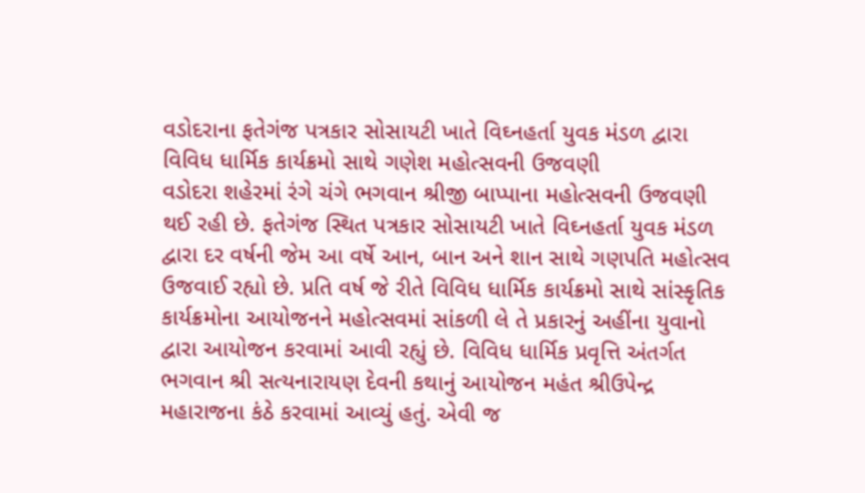વડોદરાના ફતેગંજ પત્રકાર સોસાયટી ખાતે વિઘ્નહર્તા યુવક મંડળ દ્વારા વિવિધ ધાર્મિક કાર્યક્રમો સાથે ગણેશ મહોત્સવની ઉજવણી
વડોદરા શહેરમાં રંગે ચંગે ભગવાન શ્રીજી બાપ્પાના મહોત્સવની ઉજવણી થઈ રહી છે. ફતેગંજ સ્થિત પત્રકાર સોસાયટી ખાતે વિઘ્નહર્તા યુવક મંડળ દ્વારા દર વર્ષની જેમ આ વર્ષે આન, બાન અને શાન સાથે ગણપતિ મહોત્સવ ઉજવાઈ રહ્યો છે. પ્રતિ વર્ષ જે રીતે વિવિધ ધાર્મિક કાર્યક્રમો સાથે સાંસ્કૃતિક કાર્યક્રમોના આયોજનને મહોત્સવમાં સાંકળી લે તે પ્રકારનું અહીંના યુવાનો દ્વારા આયોજન કરવામાં આવી રહ્યું છે. વિવિધ ધાર્મિક પ્રવૃત્તિ અંતર્ગત ભગવાન શ્રી સત્યનારાયણ દેવની કથાનું આયોજન મહંત શ્રીઉપેન્દ્ર મહારાજના કંઠે કરવામાં આવ્યું હતું. એવી જ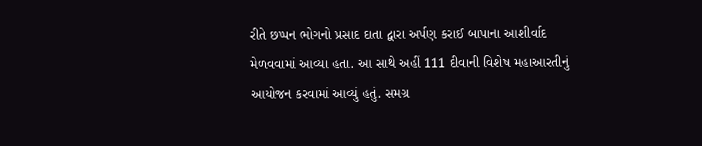રીતે છપ્પન ભોગનો પ્રસાદ દાતા દ્વારા અર્પણ કરાઈ બાપાના આશીર્વાદ મેળવવામાં આવ્યા હતા. આ સાથે અહીં 111 દીવાની વિશેષ મહાઆરતીનું આયોજન કરવામાં આવ્યું હતું. સમગ્ર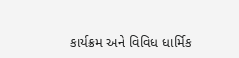કાર્યક્રમ અને વિવિધ ધાર્મિક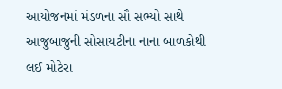આયોજનમાં મંડળના સૌ સભ્યો સાથે આજુબાજુની સોસાયટીના નાના બાળકોથી લઈ મોટેરા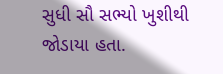સુધી સૌ સભ્યો ખુશીથી જોડાયા હતા.